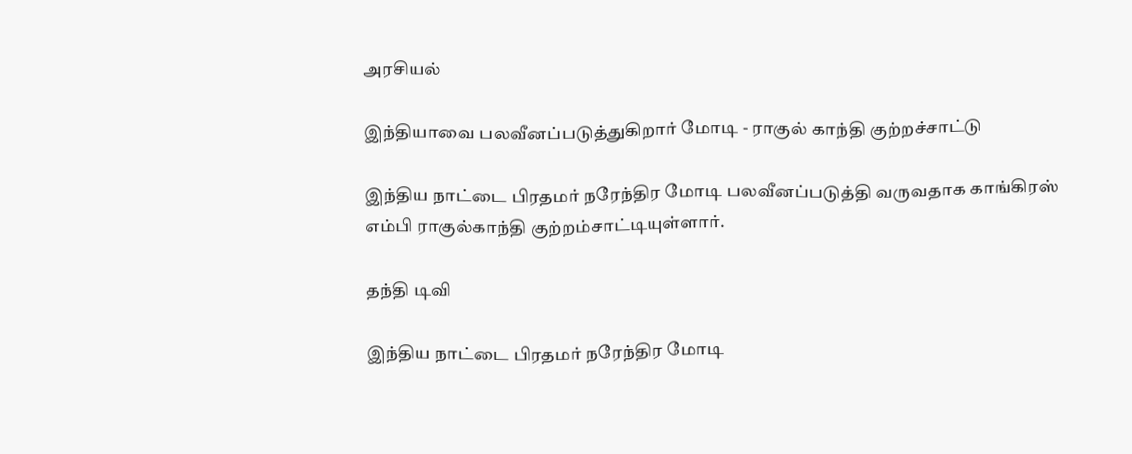அரசியல்

இந்தியாவை பலவீனப்படுத்துகிறார் மோடி - ராகுல் காந்தி குற்றச்சாட்டு

இந்திய நாட்டை பிரதமர் நரேந்திர மோடி பலவீனப்படுத்தி வருவதாக காங்கிரஸ் எம்பி ராகுல்காந்தி குற்றம்சாட்டியுள்ளார்.

தந்தி டிவி

இந்திய நாட்டை பிரதமர் நரேந்திர மோடி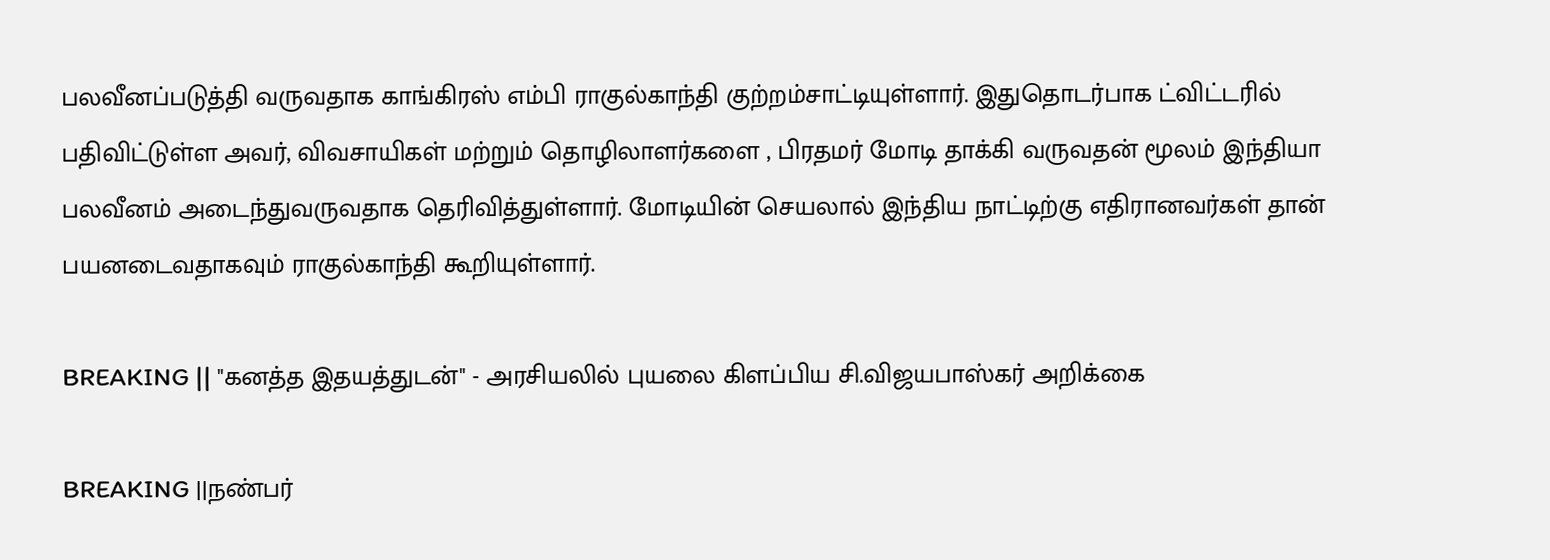பலவீனப்படுத்தி வருவதாக காங்கிரஸ் எம்பி ராகுல்காந்தி குற்றம்சாட்டியுள்ளார். இதுதொடர்பாக ட்விட்டரில் பதிவிட்டுள்ள அவர், விவசாயிகள் மற்றும் தொழிலாளர்களை , பிரதமர் மோடி தாக்கி வருவதன் மூலம் இந்தியா பலவீனம் அடைந்துவருவதாக தெரிவித்துள்ளார். மோடியின் செயலால் இந்திய நாட்டிற்கு எதிரானவர்கள் தான் பயனடைவதாகவும் ராகுல்காந்தி கூறியுள்ளார்.

BREAKING || "கனத்த இதயத்துடன்" - அரசியலில் புயலை கிளப்பிய சி.விஜயபாஸ்கர் அறிக்கை

BREAKING ||நண்பர்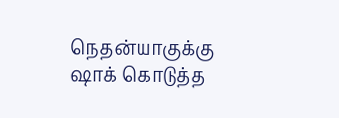நெதன்யாகுக்கு ஷாக் கொடுத்த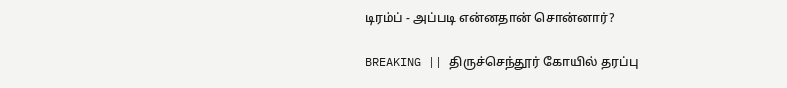டிரம்ப் - அப்படி என்னதான் சொன்னார்?

BREAKING || திருச்செந்தூர் கோயில் தரப்பு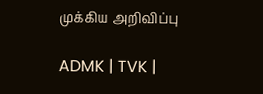முக்கிய அறிவிப்பு

ADMK | TVK |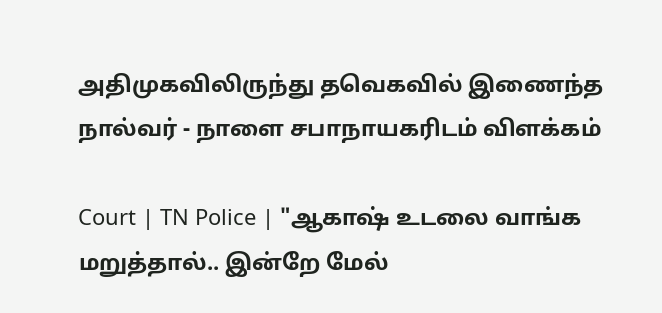அதிமுகவிலிருந்து தவெகவில் இணைந்த நால்வர் - நாளை சபாநாயகரிடம் விளக்கம்

Court | TN Police | "ஆகாஷ் உடலை வாங்க மறுத்தால்.. இன்றே மேல்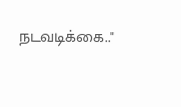நடவடிக்கை.."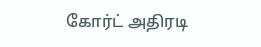கோர்ட் அதிரடி